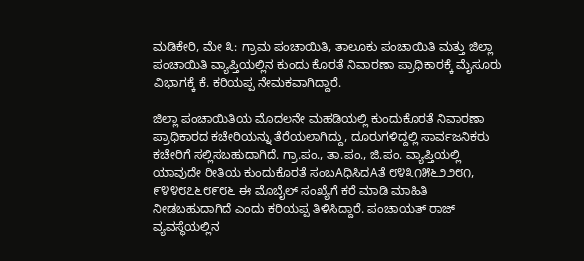ಮಡಿಕೇರಿ, ಮೇ ೩: ಗ್ರಾಮ ಪಂಚಾಯಿತಿ, ತಾಲೂಕು ಪಂಚಾಯಿತಿ ಮತ್ತು ಜಿಲ್ಲಾ ಪಂಚಾಯಿತಿ ವ್ಯಾಪ್ತಿಯಲ್ಲಿನ ಕುಂದು ಕೊರತೆ ನಿವಾರಣಾ ಪ್ರಾಧಿಕಾರಕ್ಕೆ ಮೈಸೂರು ವಿಭಾಗಕ್ಕೆ ಕೆ. ಕರಿಯಪ್ಪ ನೇಮಕವಾಗಿದ್ದಾರೆ.

ಜಿಲ್ಲಾ ಪಂಚಾಯಿತಿಯ ಮೊದಲನೇ ಮಹಡಿಯಲ್ಲಿ ಕುಂದುಕೊರತೆ ನಿವಾರಣಾ ಪ್ರಾಧಿಕಾರದ ಕಚೇರಿಯನ್ನು ತೆರೆಯಲಾಗಿದ್ದು, ದೂರುಗಳಿದ್ದಲ್ಲಿ ಸಾರ್ವಜನಿಕರು ಕಚೇರಿಗೆ ಸಲ್ಲಿಸಬಹುದಾಗಿದೆ. ಗ್ರಾ.ಪಂ., ತಾ.ಪಂ., ಜಿ.ಪಂ. ವ್ಯಾಪ್ತಿಯಲ್ಲಿ ಯಾವುದೇ ರೀತಿಯ ಕುಂದುಕೊರತೆ ಸಂಬAಧಿಸಿದAತೆ ೮೪೩೧೫೬೨೨೮೧, ೯೪೪೮೭೬೮೯೮೬ ಈ ಮೊಬೈಲ್ ಸಂಖ್ಯೆಗೆ ಕರೆ ಮಾಡಿ ಮಾಹಿತಿ ನೀಡಬಹುದಾಗಿದೆ ಎಂದು ಕರಿಯಪ್ಪ ತಿಳಿಸಿದ್ದಾರೆ. ಪಂಚಾಯತ್ ರಾಜ್ ವ್ಯವಸ್ಥೆಯಲ್ಲಿನ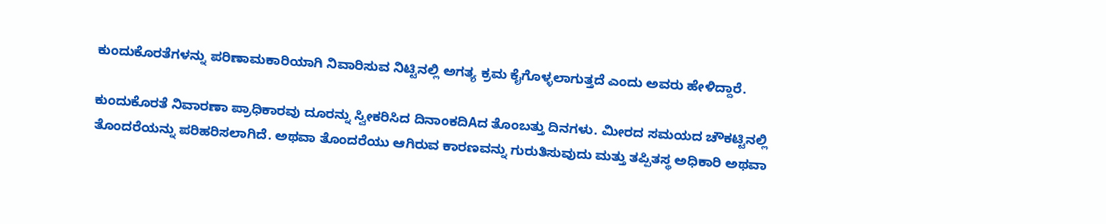ಕುಂದುಕೊರತೆಗಳನ್ನು ಪರಿಣಾಮಕಾರಿಯಾಗಿ ನಿವಾರಿಸುವ ನಿಟ್ಟಿನಲ್ಲಿ ಅಗತ್ಯ ಕ್ರಮ ಕೈಗೊಳ್ಳಲಾಗುತ್ತದೆ ಎಂದು ಅವರು ಹೇಳಿದ್ದಾರೆ.

ಕುಂದುಕೊರತೆ ನಿವಾರಣಾ ಪ್ರಾಧಿಕಾರವು ದೂರನ್ನು ಸ್ವೀಕರಿಸಿದ ದಿನಾಂಕದಿAದ ತೊಂಬತ್ತು ದಿನಗಳು. ಮೀರದ ಸಮಯದ ಚೌಕಟ್ಟಿನಲ್ಲಿ ತೊಂದರೆಯನ್ನು ಪರಿಹರಿಸಲಾಗಿದೆ. ಅಥವಾ ತೊಂದರೆಯು ಆಗಿರುವ ಕಾರಣವನ್ನು ಗುರುತಿಸುವುದು ಮತ್ತು ತಪ್ಪಿತಸ್ಥ ಅಧಿಕಾರಿ ಅಥವಾ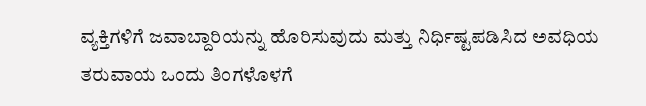ವ್ಯಕ್ತಿಗಳಿಗೆ ಜವಾಬ್ದಾರಿಯನ್ನು ಹೊರಿಸುವುದು ಮತ್ತು ನಿರ್ಧಿಷ್ಟಪಡಿಸಿದ ಅವಧಿಯ ತರುವಾಯ ಒಂದು ತಿಂಗಳೊಳಗೆ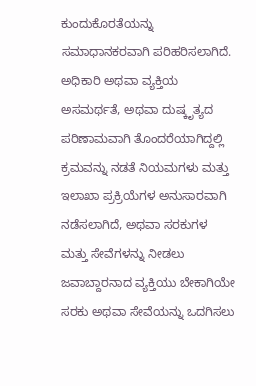ಕುಂದುಕೊರತೆಯನ್ನು ಸಮಾಧಾನಕರವಾಗಿ ಪರಿಹರಿಸಲಾಗಿದೆ. ಅಧಿಕಾರಿ ಅಥವಾ ವ್ಯಕ್ತಿಯ ಅಸಮರ್ಥತೆ, ಅಥವಾ ದುಷ್ಕೃತ್ಯದ ಪರಿಣಾಮವಾಗಿ ತೊಂದರೆಯಾಗಿದ್ದಲ್ಲಿ ಕ್ರಮವನ್ನು ನಡತೆ ನಿಯಮಗಳು ಮತ್ತು ಇಲಾಖಾ ಪ್ರಕ್ರಿಯೆಗಳ ಅನುಸಾರವಾಗಿ ನಡೆಸಲಾಗಿದೆ, ಅಥವಾ ಸರಕುಗಳ ಮತ್ತು ಸೇವೆಗಳನ್ನು ನೀಡಲು ಜವಾಬ್ದಾರನಾದ ವ್ಯಕ್ತಿಯು ಬೇಕಾಗಿಯೇ ಸರಕು ಅಥವಾ ಸೇವೆಯನ್ನು ಒದಗಿಸಲು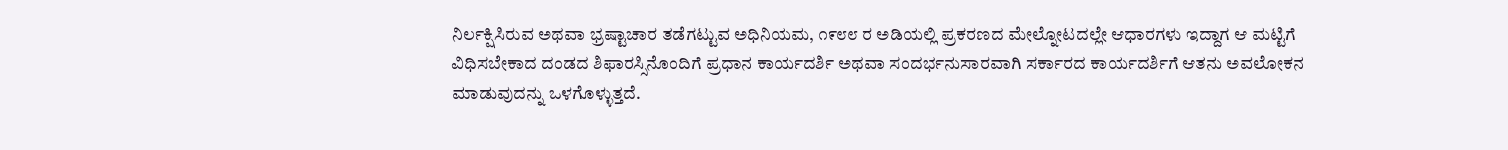ನಿರ್ಲಕ್ಷಿಸಿರುವ ಅಥವಾ ಭ್ರಷ್ಟಾಚಾರ ತಡೆಗಟ್ಟುವ ಅಧಿನಿಯಮ, ೧೯೮೮ ರ ಅಡಿಯಲ್ಲಿ ಪ್ರಕರಣದ ಮೇಲ್ನೋಟದಲ್ಲೇ ಆಧಾರಗಳು ಇದ್ದಾಗ ಆ ಮಟ್ಟಿಗೆ ವಿಧಿಸಬೇಕಾದ ದಂಡದ ಶಿಫಾರಸ್ಸಿನೊಂದಿಗೆ ಪ್ರಧಾನ ಕಾರ್ಯದರ್ಶಿ ಅಥವಾ ಸಂದರ್ಭನುಸಾರವಾಗಿ ಸರ್ಕಾರದ ಕಾರ್ಯದರ್ಶಿಗೆ ಆತನು ಅವಲೋಕನ ಮಾಡುವುದನ್ನು ಒಳಗೊಳ್ಳುತ್ತದೆ.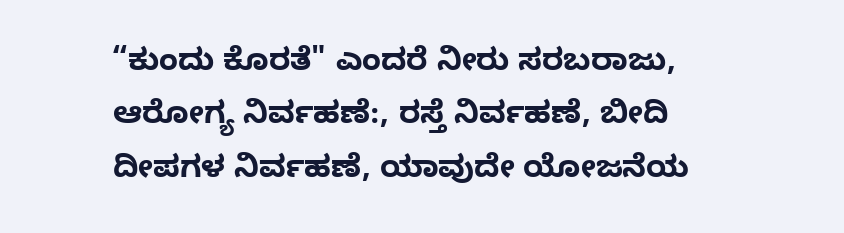“ಕುಂದು ಕೊರತೆ" ಎಂದರೆ ನೀರು ಸರಬರಾಜು, ಆರೋಗ್ಯ ನಿರ್ವಹಣೆ:, ರಸ್ತೆ ನಿರ್ವಹಣೆ, ಬೀದಿ ದೀಪಗಳ ನಿರ್ವಹಣೆ, ಯಾವುದೇ ಯೋಜನೆಯ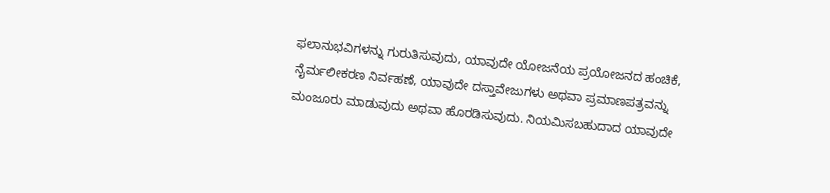ಫಲಾನುಭವಿಗಳನ್ನು ಗುರುತಿಸುವುದು, ಯಾವುದೇ ಯೋಜನೆಯ ಪ್ರಯೋಜನದ ಹಂಚಿಕೆ, ನೈರ್ಮಲೀಕರಣ ನಿರ್ವಹಣೆ, ಯಾವುದೇ ದಸ್ತಾವೇಜುಗಳು ಅಥವಾ ಪ್ರಮಾಣಪತ್ರವನ್ನು ಮಂಜೂರು ಮಾಡುವುದು ಅಥವಾ ಹೊರಡಿಸುವುದು. ನಿಯಮಿಸಬಹುದಾದ ಯಾವುದೇ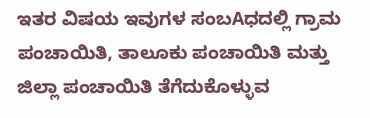ಇತರ ವಿಷಯ ಇವುಗಳ ಸಂಬAಧದಲ್ಲಿ ಗ್ರಾಮ ಪಂಚಾಯಿತಿ, ತಾಲೂಕು ಪಂಚಾಯಿತಿ ಮತ್ತು ಜಿಲ್ಲಾ ಪಂಚಾಯಿತಿ ತೆಗೆದುಕೊಳ್ಳುವ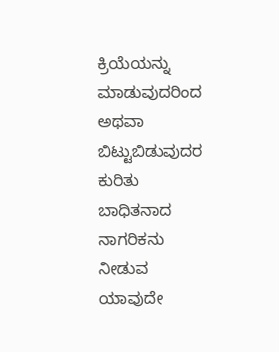ಕ್ರಿಯೆಯನ್ನು ಮಾಡುವುದರಿಂದ ಅಥವಾ ಬಿಟ್ಟುಬಿಡುವುದರ ಕುರಿತು ಬಾಧಿತನಾದ ನಾಗರಿಕನು ನೀಡುವ ಯಾವುದೇ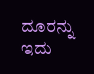ದೂರನ್ನು ಇದು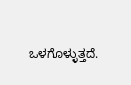ಒಳಗೊಳ್ಳುತ್ತದೆ.